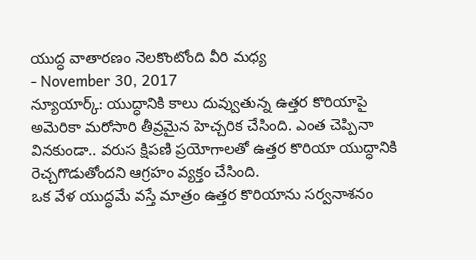యుద్ధ వాతారణం నెలకొంటోంది వీరి మధ్య
- November 30, 2017
న్యూయార్క్: యుద్ధానికి కాలు దువ్వుతున్న ఉత్తర కొరియాపై అమెరికా మరోసారి తీవ్రమైన హెచ్చరిక చేసింది. ఎంత చెప్పినా వినకుండా.. వరుస క్షిపణి ప్రయోగాలతో ఉత్తర కొరియా యుద్ధానికి రెచ్చగొడుతోందని ఆగ్రహం వ్యక్తం చేసింది.
ఒక వేళ యుద్ధమే వస్తే మాత్రం ఉత్తర కొరియాను సర్వనాశనం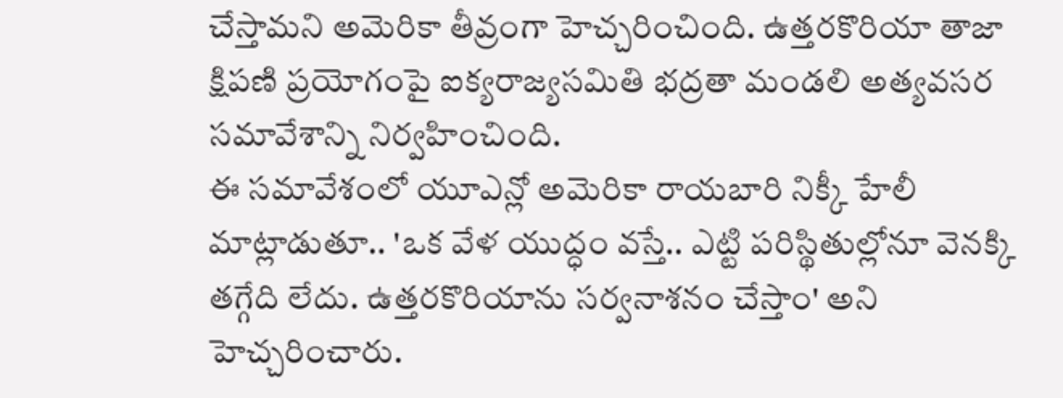చేస్తామని అమెరికా తీవ్రంగా హెచ్చరించింది. ఉత్తరకొరియా తాజా క్షిపణి ప్రయోగంపై ఐక్యరాజ్యసమితి భద్రతా మండలి అత్యవసర సమావేశాన్ని నిర్వహించింది.
ఈ సమావేశంలో యూఎన్లో అమెరికా రాయబారి నిక్కీ హేలీ మాట్లాడుతూ.. 'ఒక వేళ యుద్ధం వస్తే.. ఎట్టి పరిస్థితుల్లోనూ వెనక్కి తగ్గేది లేదు. ఉత్తరకొరియాను సర్వనాశనం చేస్తాం' అని హెచ్చరించారు.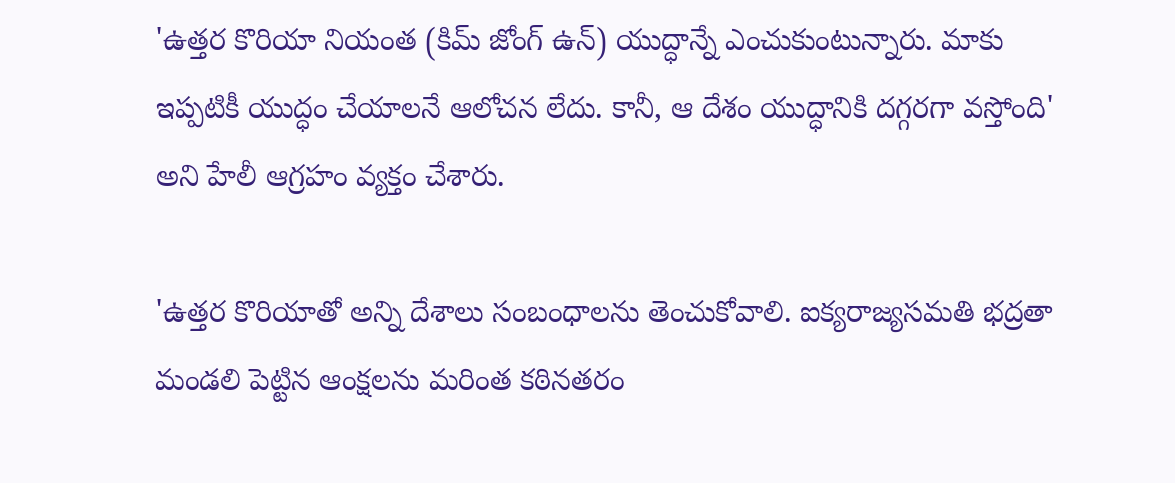'ఉత్తర కొరియా నియంత (కిమ్ జోంగ్ ఉన్) యుద్ధాన్నే ఎంచుకుంటున్నారు. మాకు ఇప్పటికీ యుద్ధం చేయాలనే ఆలోచన లేదు. కానీ, ఆ దేశం యుద్ధానికి దగ్గరగా వస్తోంది' అని హేలీ ఆగ్రహం వ్యక్తం చేశారు.

'ఉత్తర కొరియాతో అన్ని దేశాలు సంబంధాలను తెంచుకోవాలి. ఐక్యరాజ్యసమతి భద్రతా మండలి పెట్టిన ఆంక్షలను మరింత కఠినతరం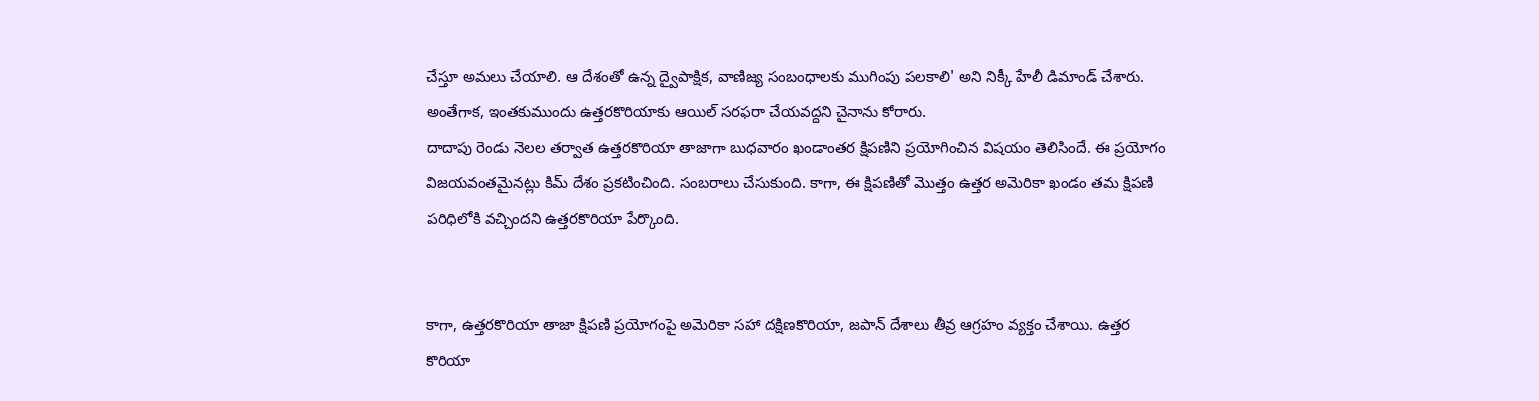చేస్తూ అమలు చేయాలి. ఆ దేశంతో ఉన్న ద్వైపాక్షిక, వాణిజ్య సంబంధాలకు ముగింపు పలకాలి' అని నిక్కీ హేలీ డిమాండ్ చేశారు. అంతేగాక, ఇంతకుముందు ఉత్తరకొరియాకు ఆయిల్ సరఫరా చేయవద్దని చైనాను కోరారు.
దాదాపు రెండు నెలల తర్వాత ఉత్తరకొరియా తాజాగా బుధవారం ఖండాంతర క్షిపణిని ప్రయోగించిన విషయం తెలిసిందే. ఈ ప్రయోగం విజయవంతమైనట్లు కిమ్ దేశం ప్రకటించింది. సంబరాలు చేసుకుంది. కాగా, ఈ క్షిపణితో మొత్తం ఉత్తర అమెరికా ఖండం తమ క్షిపణి పరిధిలోకి వచ్చిందని ఉత్తరకొరియా పేర్కొంది.


కాగా, ఉత్తరకొరియా తాజా క్షిపణి ప్రయోగంపై అమెరికా సహా దక్షిణకొరియా, జపాన్ దేశాలు తీవ్ర ఆగ్రహం వ్యక్తం చేశాయి. ఉత్తర కొరియా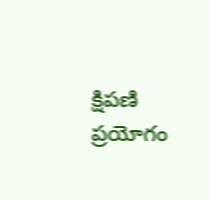క్షిపణి ప్రయోగం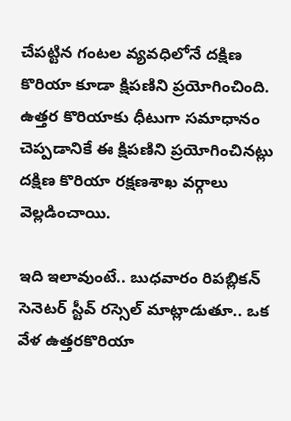చేపట్టిన గంటల వ్యవధిలోనే దక్షిణ కొరియా కూడా క్షిపణిని ప్రయోగించింది. ఉత్తర కొరియాకు ధీటుగా సమాధానం చెప్పడానికే ఈ క్షిపణిని ప్రయోగించినట్లు దక్షిణ కొరియా రక్షణశాఖ వర్గాలు వెల్లడించాయి.

ఇది ఇలావుంటే.. బుధవారం రిపబ్లికన్ సెనెటర్ స్టీవ్ రస్సెల్ మాట్లాడుతూ.. ఒక వేళ ఉత్తరకొరియా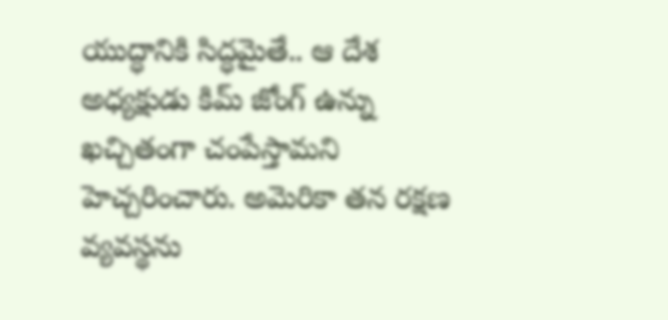యుద్ధానికి సిద్ధమైతే.. ఆ దేశ అధ్యక్షుడు కిమ్ జోంగ్ ఉన్ను ఖచ్చితంగా చంపేస్తామని హెచ్చరించారు. అమెరికా తన రక్షణ వ్యవస్థను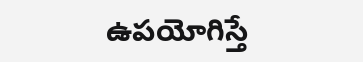ఉపయోగిస్తే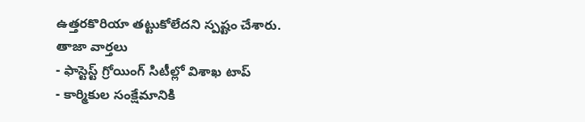ఉత్తరకొరియా తట్టుకోలేదని స్పష్టం చేశారు.
తాజా వార్తలు
- ఫాస్టెస్ట్ గ్రోయింగ్ సిటీల్లో విశాఖ టాప్
- కార్మికుల సంక్షేమానికి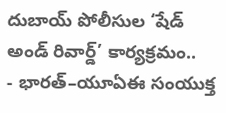దుబాయ్ పోలీసుల ‘షేడ్ అండ్ రివార్డ్’ కార్యక్రమం..
- భారత్–యూఏఈ సంయుక్త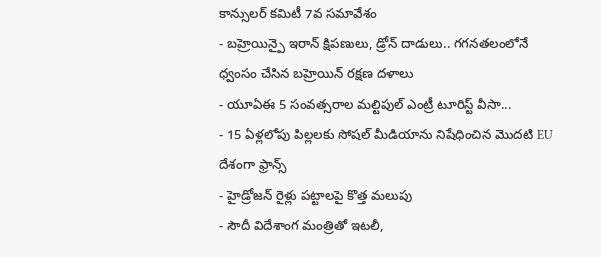కాన్సులర్ కమిటీ 7వ సమావేశం
- బహ్రెయిన్పై ఇరాన్ క్షిపణులు, డ్రోన్ దాడులు.. గగనతలంలోనే ధ్వంసం చేసిన బహ్రెయిన్ రక్షణ దళాలు
- యూఏఈ 5 సంవత్సరాల మల్టిపుల్ ఎంట్రీ టూరిస్ట్ వీసా...
- 15 ఏళ్లలోపు పిల్లలకు సోషల్ మీడియాను నిషేధించిన మొదటి EU దేశంగా ఫ్రాన్స్
- హైడ్రోజన్ రైళ్లు పట్టాలపై కొత్త మలుపు
- సౌదీ విదేశాంగ మంత్రితో ఇటలీ,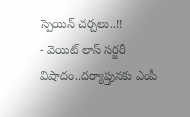స్పెయిన్ చర్చలు..!!
- వెయిట్ లాస్ సర్జరీ విషాదం..దర్యాప్తునకు ఎంపీ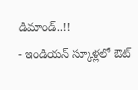డిమాండ్..!!
- ఇండియన్ స్కూళ్లలో ఔట్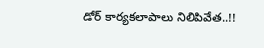డోర్ కార్యకలాపాలు నిలిపివేత..!!